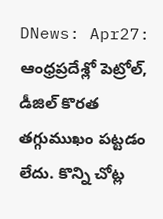DNews: Apr27: ఆంధ్రప్రదేశ్లో పెట్రోల్, డీజిల్ కొరత తగ్గుముఖం పట్టడం లేదు. కొన్ని చోట్ల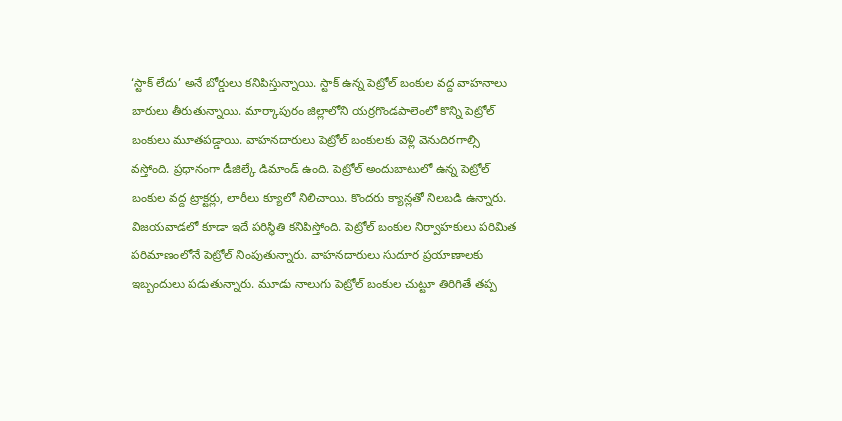‘స్టాక్ లేదు’ అనే బోర్డులు కనిపిస్తున్నాయి. స్టాక్ ఉన్న పెట్రోల్ బంకుల వద్ద వాహనాలు బారులు తీరుతున్నాయి. మార్కాపురం జిల్లాలోని యర్రగొండపాలెంలో కొన్ని పెట్రోల్ బంకులు మూతపడ్డాయి. వాహనదారులు పెట్రోల్ బంకులకు వెళ్లి వెనుదిరగాల్సి వస్తోంది. ప్రధానంగా డీజిల్కే డిమాండ్ ఉంది. పెట్రోల్ అందుబాటులో ఉన్న పెట్రోల్ బంకుల వద్ద ట్రాక్టర్లు, లారీలు క్యూలో నిలిచాయి. కొందరు క్యాన్లతో నిలబడి ఉన్నారు. విజయవాడలో కూడా ఇదే పరిస్థితి కనిపిస్తోంది. పెట్రోల్ బంకుల నిర్వాహకులు పరిమిత పరిమాణంలోనే పెట్రోల్ నింపుతున్నారు. వాహనదారులు సుదూర ప్రయాణాలకు ఇబ్బందులు పడుతున్నారు. మూడు నాలుగు పెట్రోల్ బంకుల చుట్టూ తిరిగితే తప్ప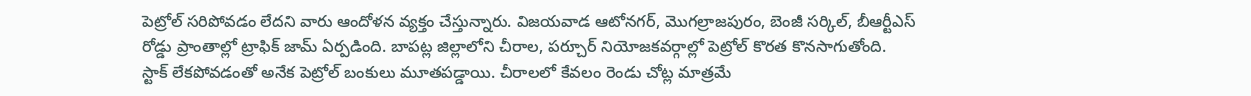పెట్రోల్ సరిపోవడం లేదని వారు ఆందోళన వ్యక్తం చేస్తున్నారు. విజయవాడ ఆటోనగర్, మొగల్రాజపురం, బెంజీ సర్కిల్, బీఆర్టీఎస్ రోడ్డు ప్రాంతాల్లో ట్రాఫిక్ జామ్ ఏర్పడింది. బాపట్ల జిల్లాలోని చీరాల, పర్చూర్ నియోజకవర్గాల్లో పెట్రోల్ కొరత కొనసాగుతోంది. స్టాక్ లేకపోవడంతో అనేక పెట్రోల్ బంకులు మూతపడ్డాయి. చీరాలలో కేవలం రెండు చోట్ల మాత్రమే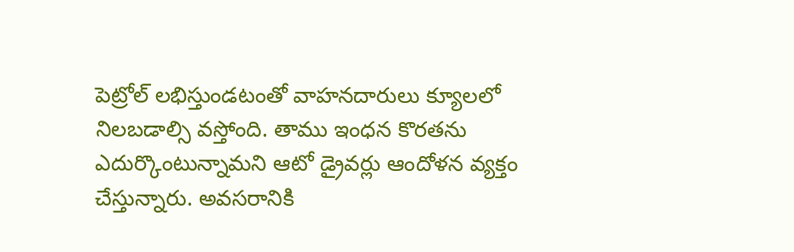పెట్రోల్ లభిస్తుండటంతో వాహనదారులు క్యూలలో నిలబడాల్సి వస్తోంది. తాము ఇంధన కొరతను ఎదుర్కొంటున్నామని ఆటో డ్రైవర్లు ఆందోళన వ్యక్తం చేస్తున్నారు. అవసరానికి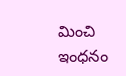మించి ఇంధనం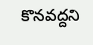కొనవద్దని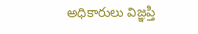అధికారులు విజ్ఞప్తి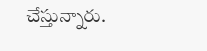చేస్తున్నారు.